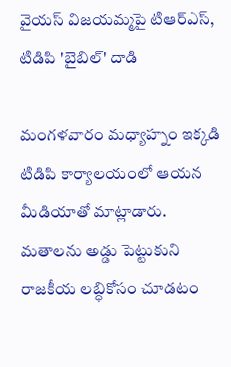వైయస్ విజయమ్మపై టిఆర్ఎస్, టిడిపి 'బైబిల్' దాడి

మంగళవారం మధ్యాహ్నం ఇక్కడి టిడిపి కార్యాలయంలో ఆయన మీడియాతో మాట్లాడారు. మతాలను అడ్డు పెట్టుకుని రాజకీయ లబ్ధికోసం చూడటం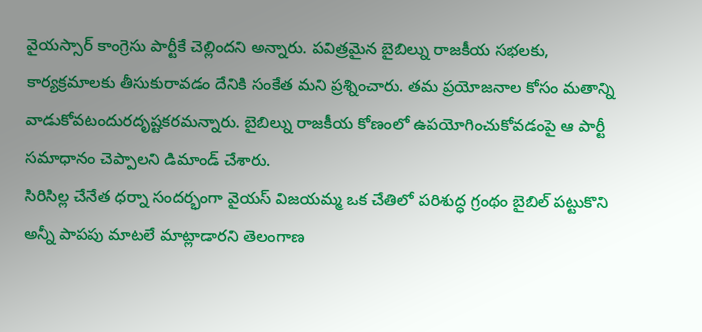వైయస్సార్ కాంగ్రెసు పార్టీకే చెల్లిందని అన్నారు. పవిత్రమైన బైబిల్ను రాజకీయ సభలకు, కార్యక్రమాలకు తీసుకురావడం దేనికి సంకేత మని ప్రశ్నించారు. తమ ప్రయోజనాల కోసం మతాన్ని వాడుకోవటందురదృష్టకరమన్నారు. బైబిల్ను రాజకీయ కోణంలో ఉపయోగించుకోవడంపై ఆ పార్టీ సమాధానం చెప్పాలని డిమాండ్ చేశారు.
సిరిసిల్ల చేనేత ధర్నా సందర్భంగా వైయస్ విజయమ్మ ఒక చేతిలో పరిశుద్ధ గ్రంథం బైబిల్ పట్టుకొని అన్నీ పాపపు మాటలే మాట్లాడారని తెలంగాణ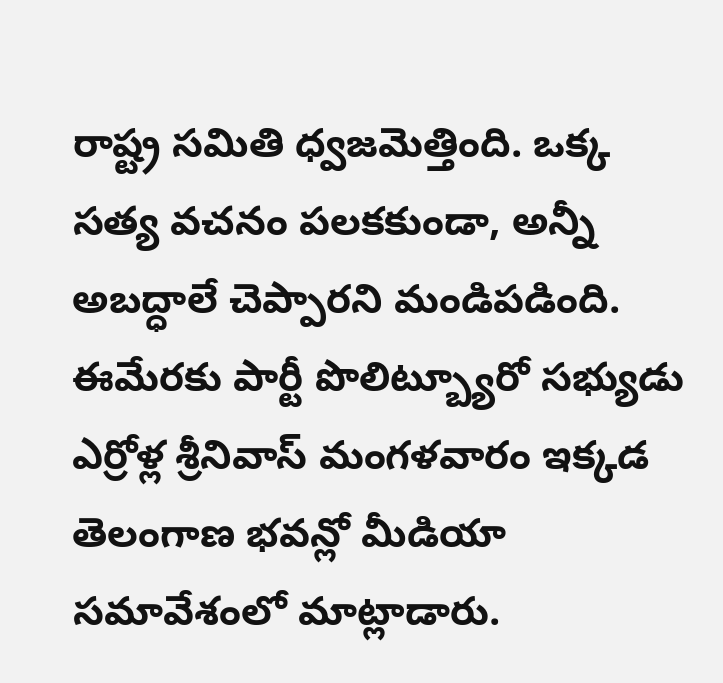రాష్ట్ర సమితి ధ్వజమెత్తింది. ఒక్క సత్య వచనం పలకకుండా, అన్నీ అబద్ధాలే చెప్పారని మండిపడింది. ఈమేరకు పార్టీ పొలిట్బ్యూరో సభ్యుడు ఎర్రోళ్ల శ్రీనివాస్ మంగళవారం ఇక్కడ తెలంగాణ భవన్లో మీడియా సమావేశంలో మాట్లాడారు.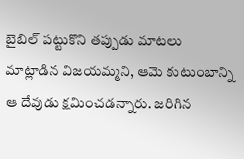బైబిల్ పట్టుకొని తప్పుడు మాటలు మాట్లాడిన విజయమ్మని, ఆమె కుటుంబాన్ని ఆ దేవుడు క్షమించడన్నారు. జరిగిన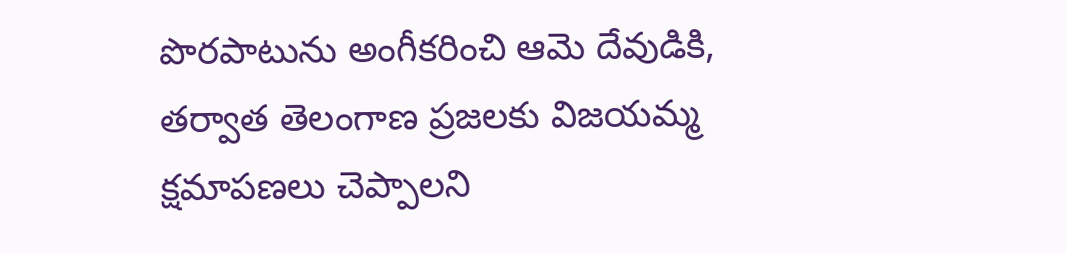పొరపాటును అంగీకరించి ఆమె దేవుడికి, తర్వాత తెలంగాణ ప్రజలకు విజయమ్మ క్షమాపణలు చెప్పాలని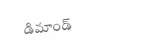డిమాండ్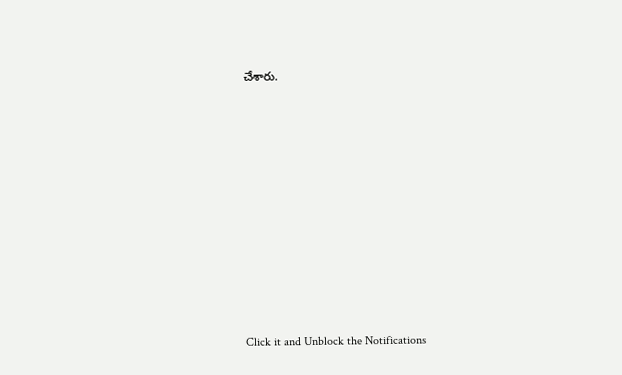చేశారు.












Click it and Unblock the Notifications